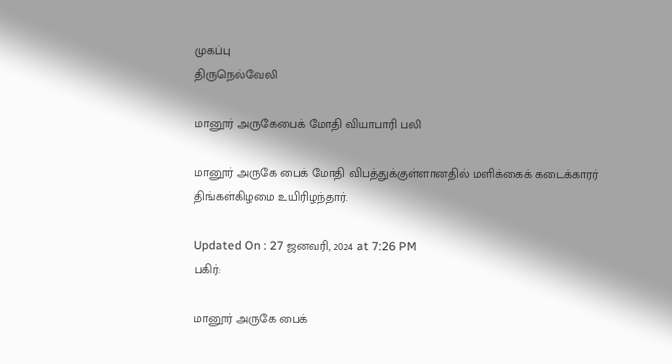முகப்பு
திருநெல்வேலி

மானூர் அருகேபைக் மோதி வியாபாரி பலி

மானூர் அருகே பைக் மோதி விபத்துக்குள்ளானதில் மளிக்கைக் கடைக்காரர் திங்கள்கிழமை உயிரிழந்தார்.

Updated On : 27 ஜனவரி, 2024 at 7:26 PM
பகிர்:

மானூர் அருகே பைக்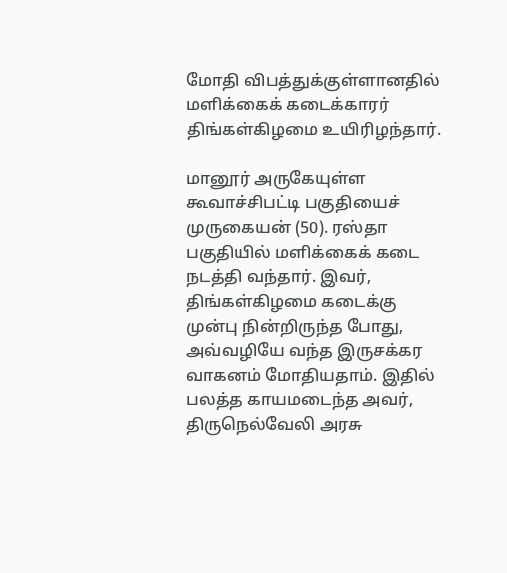மோதி விபத்துக்குள்ளானதில் மளிக்கைக் கடைக்காரர் திங்கள்கிழமை உயிரிழந்தார்.

மானூர் அருகேயுள்ள கூவாச்சிபட்டி பகுதியைச் முருகையன் (50). ரஸ்தா பகுதியில் மளிக்கைக் கடை நடத்தி வந்தார். இவர், திங்கள்கிழமை கடைக்கு முன்பு நின்றிருந்த போது, அவ்வழியே வந்த இருசக்கர வாகனம் மோதியதாம். இதில் பலத்த காயமடைந்த அவர், திருநெல்வேலி அரசு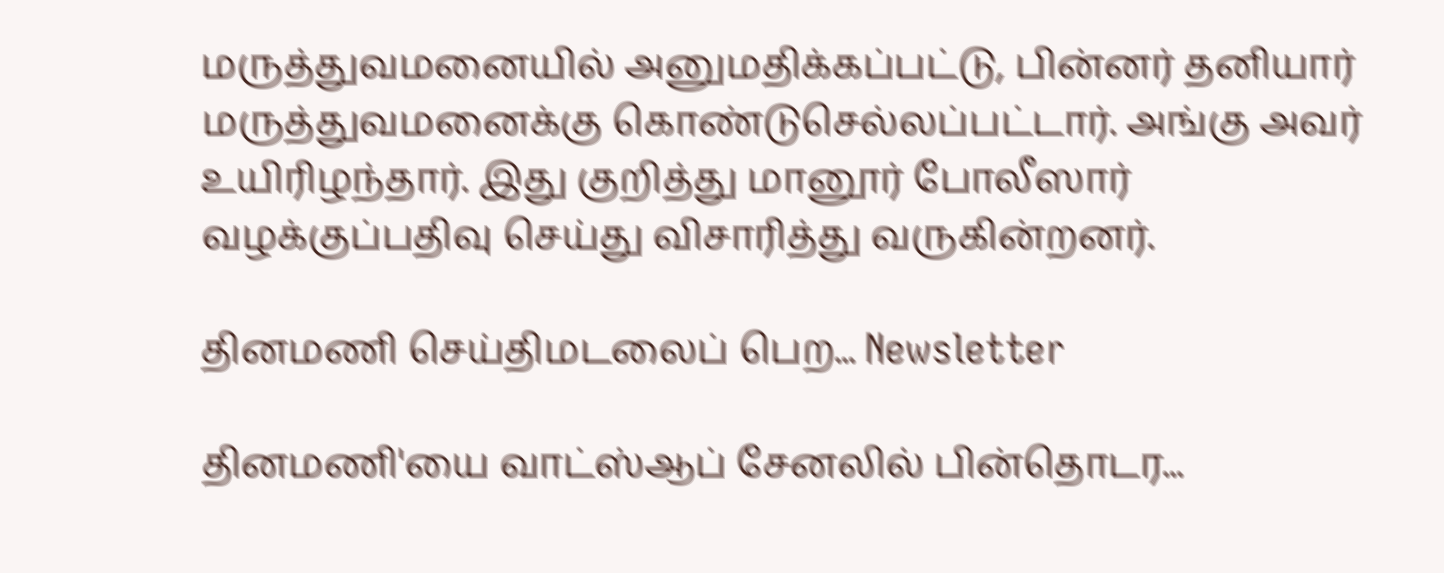மருத்துவமனையில் அனுமதிக்கப்பட்டு, பின்னர் தனியார் மருத்துவமனைக்கு கொண்டுசெல்லப்பட்டார். அங்கு அவர் உயிரிழந்தார். இது குறித்து மானூர் போலீஸார் வழக்குப்பதிவு செய்து விசாரித்து வருகின்றனர்.

தினமணி செய்திமடலைப் பெற... Newsletter

தினமணி'யை வாட்ஸ்ஆப் சேனலில் பின்தொடர...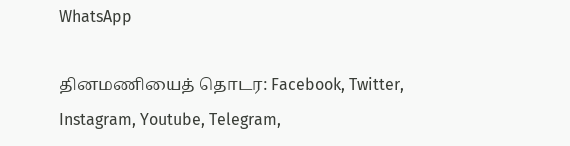WhatsApp

தினமணியைத் தொடர: Facebook, Twitter, Instagram, Youtube, Telegram,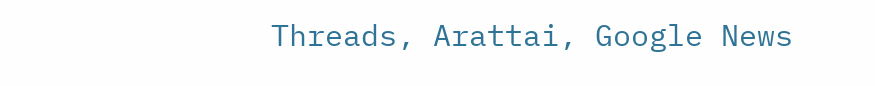Threads, Arattai, Google News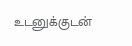உடனுக்குடன்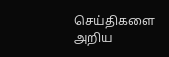செய்திகளை அறிய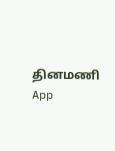தினமணி App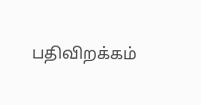பதிவிறக்கம்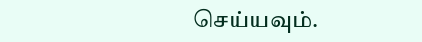செய்யவும்.